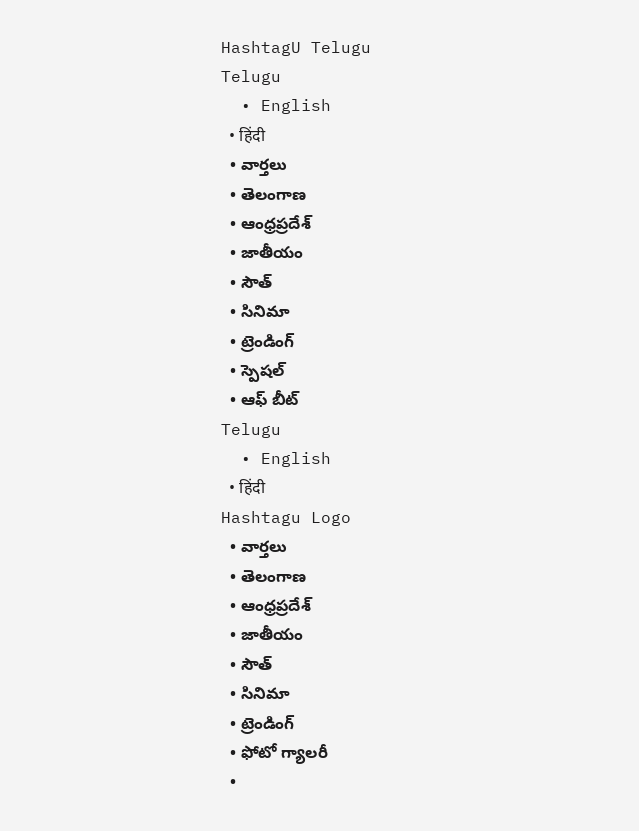HashtagU Telugu
Telugu
  • English
  • हिंदी
  • వార్తలు
  • తెలంగాణ
  • ఆంధ్రప్రదేశ్
  • జాతీయం
  • సౌత్
  • సినిమా
  • ట్రెండింగ్
  • స్పెషల్
  • ఆఫ్ బీట్
Telugu
  • English
  • हिंदी
Hashtagu Logo
  • వార్తలు
  • తెలంగాణ
  • ఆంధ్రప్రదేశ్
  • జాతీయం
  • సౌత్
  • సినిమా
  • ట్రెండింగ్
  • ఫోటో గ్యాలరీ
  •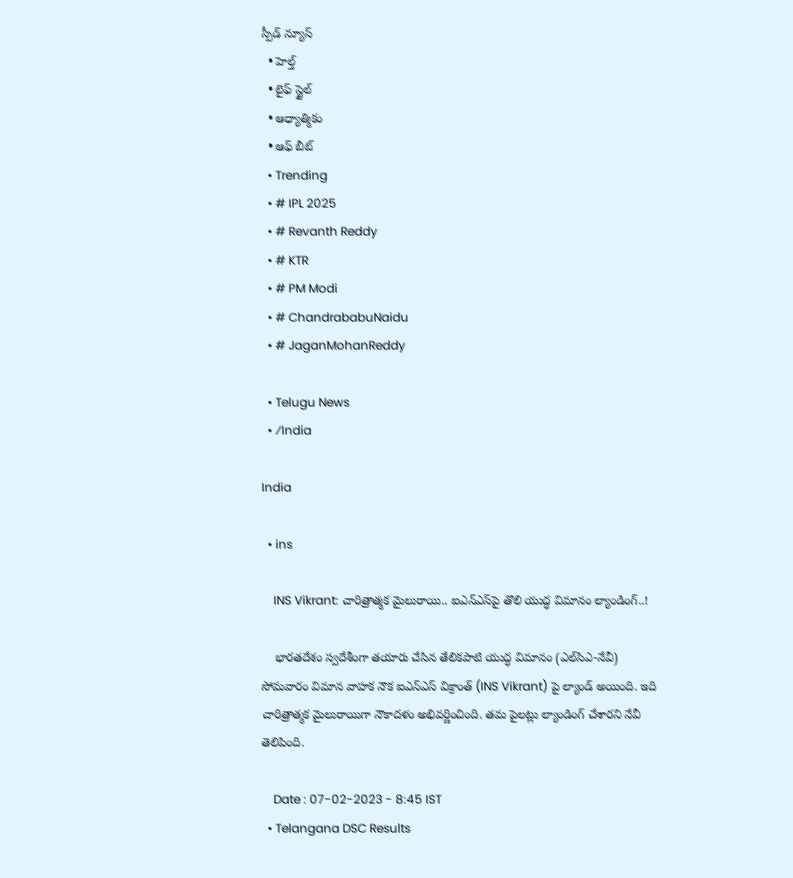స్పీడ్ న్యూస్
  • హెల్త్
  • లైఫ్ స్టైల్
  • ఆధ్యాత్మికం
  • ఆఫ్ బీట్
  • Trending
  • # IPL 2025
  • # Revanth Reddy
  • # KTR
  • # PM Modi
  • # ChandrababuNaidu
  • # JaganMohanReddy

  • Telugu News
  • ⁄India

India

  • ins

    INS Vikrant: చారిత్రాత్మక మైలురాయి.. ఐఎన్‌ఎస్‌పై తొలి యుద్ధ విమానం ల్యాండింగ్..!

    భారతదేశం స్వదేశీంగా తయారు చేసిన తేలికపాటి యుద్ధ విమానం (ఎల్‌సిఎ-నేవీ) సోమవారం విమాన వాహక నౌక ఐఎన్‌ఎస్ విక్రాంత్‌ (INS Vikrant) పై ల్యాండ్ అయింది. ఇది చారిత్రాత్మక మైలురాయిగా నౌకాదళం అభివర్ణించింది. తమ పైలట్లు ల్యాండింగ్ చేశారని నేవీ తెలిపింది.

    Date : 07-02-2023 - 8:45 IST
  • Telangana DSC Results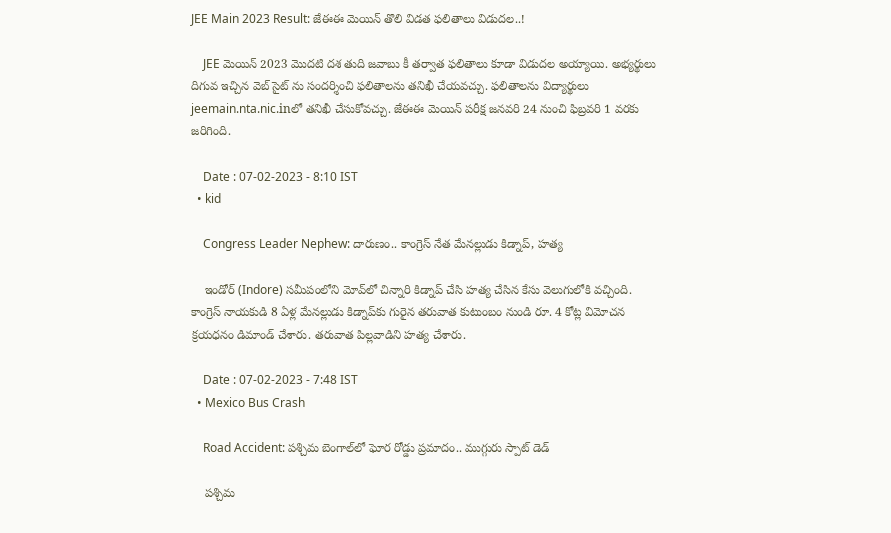JEE Main 2023 Result: జేఈఈ మెయిన్‌ తొలి విడత ఫలితాలు విడుదల..!

    JEE మెయిన్ 2023 మొదటి దశ తుది జవాబు కీ తర్వాత ఫలితాలు కూడా విడుదల అయ్యాయి. అభ్యర్థులు దిగువ ఇచ్చిన వెబ్ సైట్ ను సందర్శించి ఫలితాలను తనిఖీ చేయవచ్చు. ఫలితాలను విద్యార్థులు jeemain.nta.nic.inలో తనిఖీ చేసుకోవచ్చు. జేఈఈ మెయిన్ పరీక్ష జనవరి 24 నుంచి ఫిబ్రవరి 1 వరకు జరిగింది.

    Date : 07-02-2023 - 8:10 IST
  • kid

    Congress Leader Nephew: దారుణం.. కాంగ్రెస్ నేత మేనల్లుడు కిడ్నాప్, హత్య

    ఇండోర్ (Indore) సమీపంలోని మోవ్‌లో చిన్నారి కిడ్నాప్ చేసి హత్య చేసిన కేసు వెలుగులోకి వచ్చింది. కాంగ్రెస్ నాయకుడి 8 ఏళ్ల మేనల్లుడు కిడ్నాప్‌కు గురైన తరువాత కుటుంబం నుండి రూ. 4 కోట్ల విమోచన క్రయధనం డిమాండ్ చేశారు. తరువాత పిల్లవాడిని హత్య చేశారు.

    Date : 07-02-2023 - 7:48 IST
  • Mexico Bus Crash

    Road Accident: పశ్చిమ బెంగాల్‌లో ఘోర రోడ్డు ప్రమాదం.. ముగ్గురు స్పాట్ డెడ్

    పశ్చిమ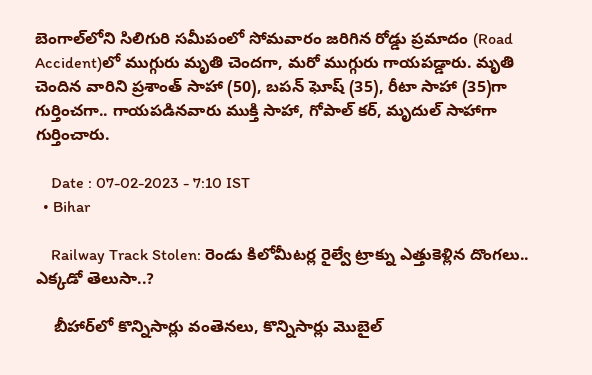బెంగాల్‌లోని సిలిగురి సమీపంలో సోమవారం జరిగిన రోడ్డు ప్రమాదం (Road Accident)లో ముగ్గురు మృతి చెందగా, మరో ముగ్గురు గాయపడ్డారు. మృతి చెందిన వారిని ప్రశాంత్ సాహా (50), బపన్ ఘోష్ (35), రీటా సాహా (35)గా గుర్తించగా.. గాయపడినవారు ముక్తి సాహా, గోపాల్ కర్, మృదుల్ సాహాగా గుర్తించారు.

    Date : 07-02-2023 - 7:10 IST
  • Bihar

    Railway Track Stolen: రెండు కిలోమీటర్ల రైల్వే ట్రాక్ను ఎత్తుకెళ్లిన దొంగలు.. ఎక్కడో తెలుసా..?

    బీహార్‌లో కొన్నిసార్లు వంతెనలు, కొన్నిసార్లు మొబైల్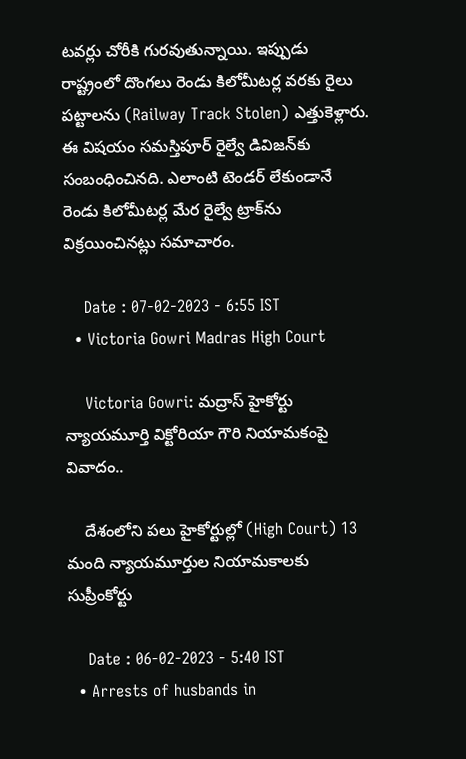టవర్లు చోరీకి గురవుతున్నాయి. ఇప్పుడు రాష్ట్రంలో దొంగలు రెండు కిలోమీటర్ల వరకు రైలు పట్టాలను (Railway Track Stolen) ఎత్తుకెళ్లారు. ఈ విషయం సమస్తిపూర్ రైల్వే డివిజన్‌కు సంబంధించినది. ఎలాంటి టెండర్ లేకుండానే రెండు కిలోమీటర్ల మేర రైల్వే ట్రాక్‌ను విక్రయించినట్లు సమాచారం.

    Date : 07-02-2023 - 6:55 IST
  • Victoria Gowri Madras High Court

    Victoria Gowri: మద్రాస్ హైకోర్టు న్యాయమూర్తి విక్టోరియా గౌరి నియామకంపై వివాదం..

    దేశంలోని పలు హైకోర్టుల్లో (High Court) 13 మంది న్యాయమూర్తుల నియామకాలకు సుప్రీంకోర్టు

    Date : 06-02-2023 - 5:40 IST
  • Arrests of husbands in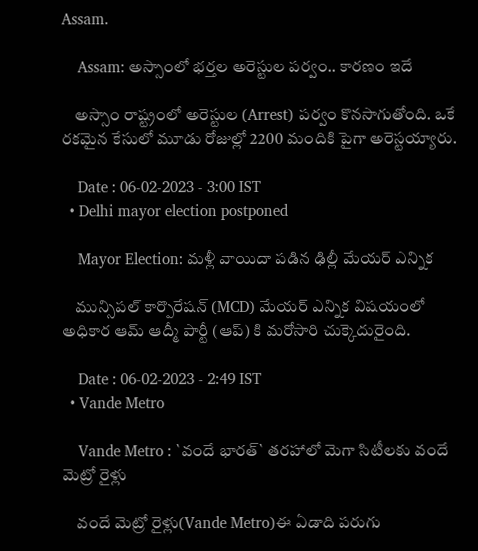Assam.

    Assam: అస్సాంలో భర్తల అరెస్టుల పర్వం.. కారణం ఇదే

    అస్సాం రాష్ట్రంలో అరెస్టుల (Arrest) పర్వం కొనసాగుతోంది. ఒకే రకమైన కేసులో మూడు రోజుల్లో 2200 మందికి పైగా అరెస్టయ్యారు.

    Date : 06-02-2023 - 3:00 IST
  • Delhi mayor election postponed

    Mayor Election: మళ్లీ వాయిదా పడిన ఢిల్లీ మేయర్ ఎన్నిక

    మున్సిపల్ కార్పొరేషన్ (MCD) మేయర్ ఎన్నిక విషయంలో అధికార ఆమ్ ఆద్మీ పార్టీ (ఆప్) కి మరోసారి చుక్కెదురైంది.

    Date : 06-02-2023 - 2:49 IST
  • Vande Metro

    Vande Metro : `వందే భార‌త్` త‌ర‌హాలో మెగా సిటీల‌కు వందే మెట్రో రైళ్లు

    వందే మెట్రో రైళ్లు(Vande Metro)ఈ ఏడాది ప‌రుగు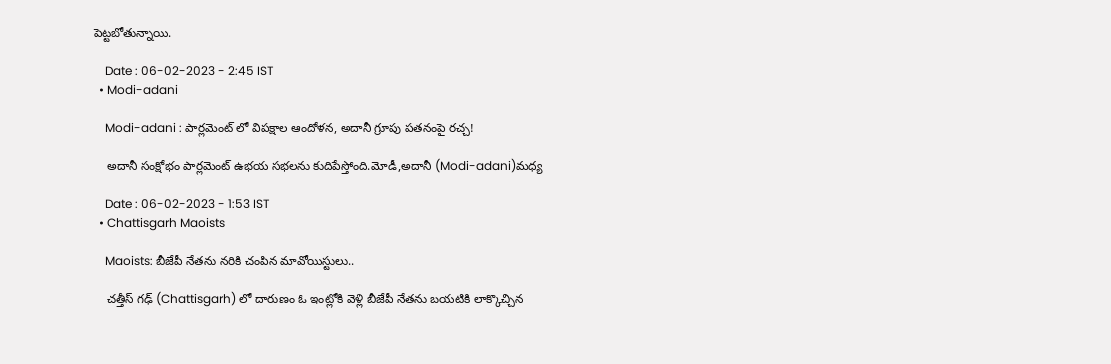పెట్ట‌బోతున్నాయి.

    Date : 06-02-2023 - 2:45 IST
  • Modi-adani

    Modi-adani : పార్ల‌మెంట్ లో విప‌క్షాల ఆందోళ‌న‌, అదానీ గ్రూపు ప‌త‌నంపై ర‌చ్చ‌!

    అదానీ సంక్షోభం పార్ల‌మెంట్ ఉభ‌య స‌భ‌ల‌ను కుదిపేస్తోంది.మోడీ,అదానీ (Modi-adani)మ‌ధ్య

    Date : 06-02-2023 - 1:53 IST
  • Chattisgarh Maoists

    Maoists: బీజేపీ నేతను నరికి చంపిన మావోయిస్టులు..

    చత్తీస్ గఢ్ (Chattisgarh) లో దారుణం ఓ ఇంట్లోకి వెళ్లి బీజేపీ నేతను బయటికి లాక్కొచ్చిన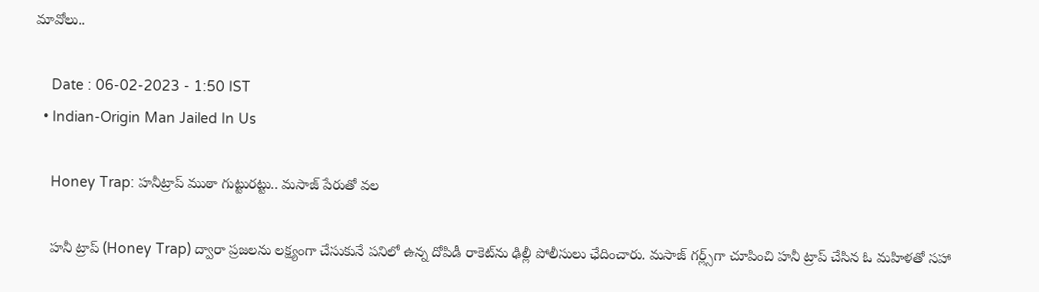మావోలు..

    Date : 06-02-2023 - 1:50 IST
  • Indian-Origin Man Jailed In Us

    Honey Trap: హనీట్రాప్ ముఠా గుట్టురట్టు.. మసాజ్ పేరుతో వల

    హనీ ట్రాప్ (Honey Trap) ద్వారా ప్రజలను లక్ష్యంగా చేసుకునే పనిలో ఉన్న దోపిడీ రాకెట్‌ను ఢిల్లీ పోలీసులు ఛేదించారు. మసాజ్ గర్ల్స్‌గా చూపించి హనీ ట్రాప్ చేసిన ఓ మహిళతో సహా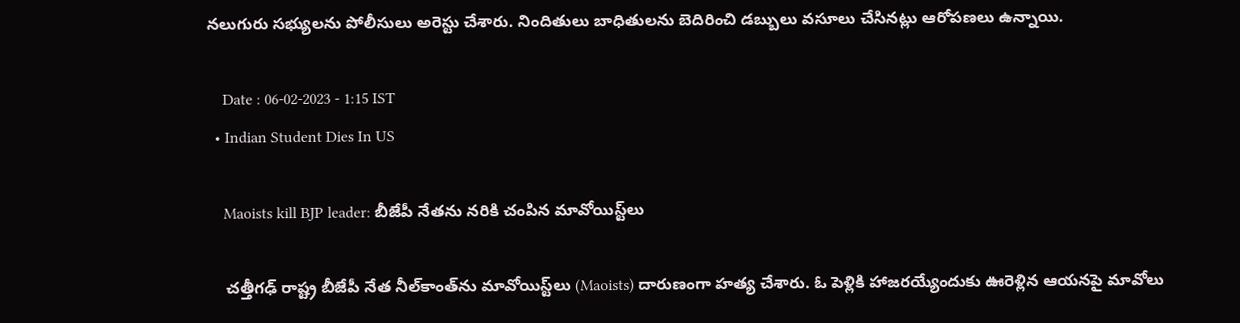నలుగురు సభ్యులను పోలీసులు అరెస్టు చేశారు. నిందితులు బాధితులను బెదిరించి డబ్బులు వసూలు చేసినట్లు ఆరోపణలు ఉన్నాయి.

    Date : 06-02-2023 - 1:15 IST
  • Indian Student Dies In US

    Maoists kill BJP leader: బీజేపీ నేతను నరికి చంపిన మావోయిస్ట్‌లు

    చత్తీగఢ్‌ రాష్ట్ర బీజేపీ నేత నీల్‌కాంత్‌ను మావోయిస్ట్‌లు (Maoists) దారుణంగా హత్య చేశారు. ఓ పెళ్లికి హాజరయ్యేందుకు ఊరెళ్లిన ఆయనపై మావోలు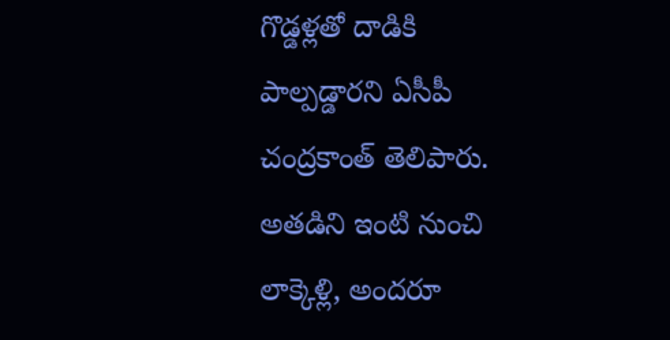గొడ్డళ్లతో దాడికి పాల్పడ్డారని ఏసీపీ చంద్రకాంత్ తెలిపారు. అతడిని ఇంటి నుంచి లాక్కెళ్లి, అందరూ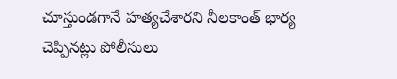చూస్తుండగానే హత్యచేశారని నీలకాంత్ భార్య చెప్పినట్లు పోలీసులు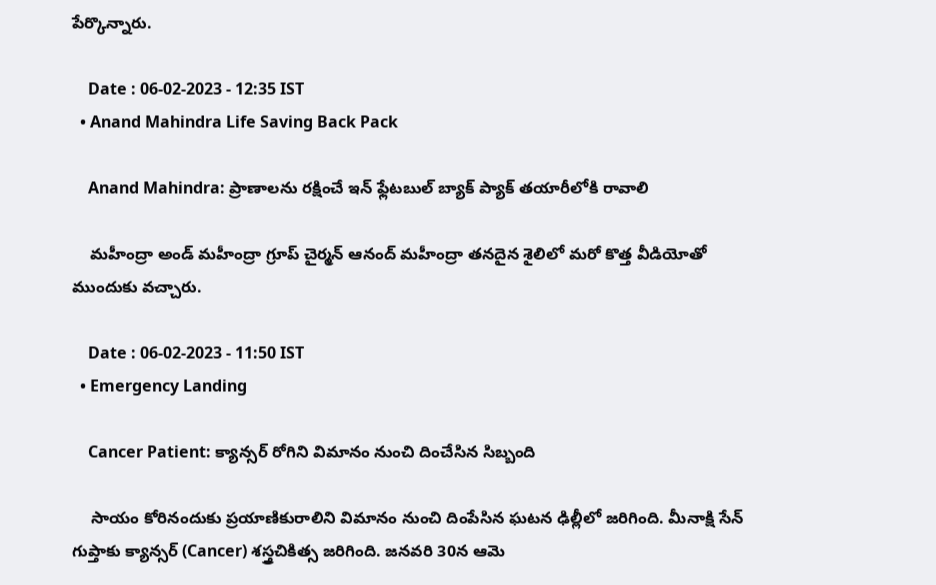పేర్కొన్నారు.

    Date : 06-02-2023 - 12:35 IST
  • Anand Mahindra Life Saving Back Pack

    Anand Mahindra: ప్రాణాలను రక్షించే ఇన్ ఫ్లేటబుల్ బ్యాక్ ప్యాక్ తయారీలోకి రావాలి

    మహీంద్రా అండ్ మహీంద్రా గ్రూప్ చైర్మన్ ఆనంద్ మహీంద్రా తనదైన శైలిలో మరో కొత్త వీడియోతో ముందుకు వచ్చారు.

    Date : 06-02-2023 - 11:50 IST
  • Emergency Landing

    Cancer Patient: క్యాన్సర్‌ రోగిని విమానం నుంచి దించేసిన సిబ్బంది

    సాయం కోరినందుకు ప్రయాణికురాలిని విమానం నుంచి దింపేసిన ఘటన ఢిల్లీలో జరిగింది. మీనాక్షి సేన్ గుప్తాకు క్యాన్సర్ (Cancer) శస్త్రచికిత్స జరిగింది. జనవరి 30న ఆమె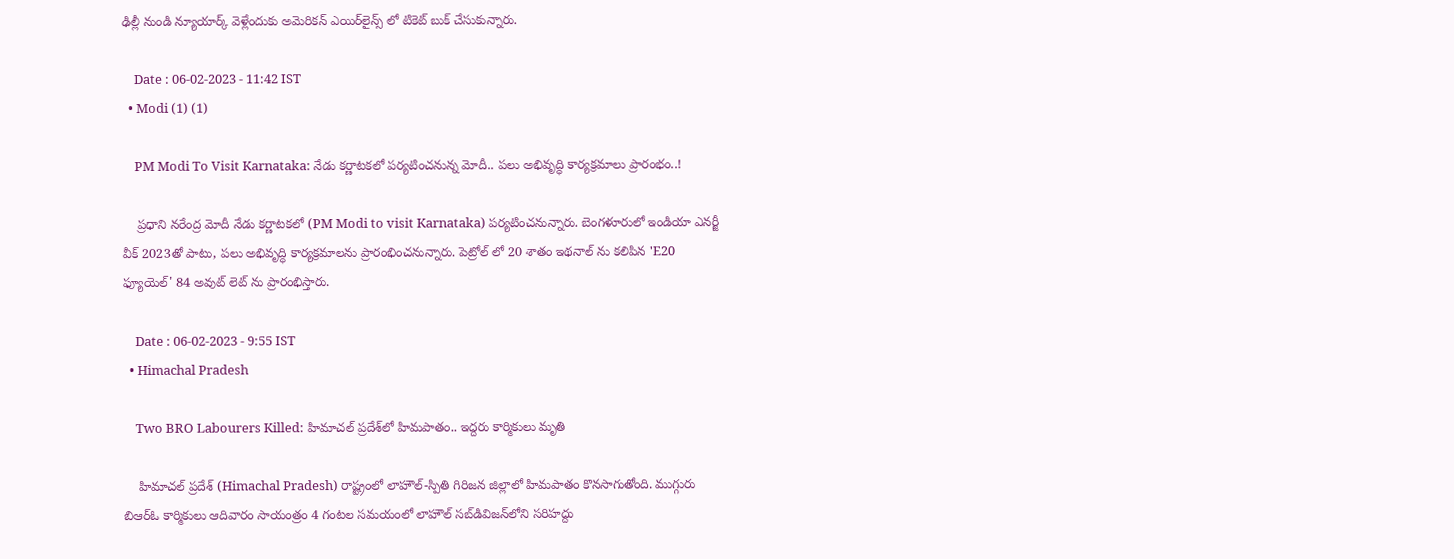ఢిల్లీ నుండి న్యూయార్క్ వెళ్లేందుకు అమెరికన్‌ ఎయిర్‌లైన్స్‌ లో టికెట్‌ బుక్‌ చేసుకున్నారు.

    Date : 06-02-2023 - 11:42 IST
  • Modi (1) (1)

    PM Modi To Visit Karnataka: నేడు కర్ణాటకలో పర్యటించనున్న మోదీ.. పలు అభివృద్ధి కార్యక్రమాలు ప్రారంభం..!

    ప్రధాని నరేంద్ర మోదీ నేడు కర్ణాటకలో (PM Modi to visit Karnataka) పర్యటించనున్నారు. బెంగళూరులో ఇండియా ఎనర్జీ వీక్ 2023తో పాటు, పలు అభివృద్ధి కార్యక్రమాలను ప్రారంభించనున్నారు. పెట్రోల్ లో 20 శాతం ఇథనాల్ ను కలిపిన 'E20 ఫ్యూయెల్' 84 అవుట్ లెట్ ను ప్రారంభిస్తారు.

    Date : 06-02-2023 - 9:55 IST
  • Himachal Pradesh

    Two BRO Labourers Killed: హిమాచల్ ప్రదేశ్‌లో హిమపాతం.. ఇద్దరు కార్మికులు మృతి

    హిమాచల్ ప్రదేశ్‌ (Himachal Pradesh) రాష్ట్రంలో లాహౌల్-స్పితి గిరిజన జిల్లాలో హిమపాతం కొనసాగుతోంది. ముగ్గురు బిఆర్ఓ కార్మికులు ఆదివారం సాయంత్రం 4 గంటల సమయంలో లాహౌల్ సబ్‌డివిజన్‌లోని సరిహద్దు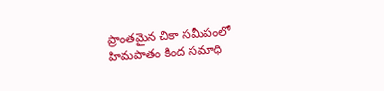ప్రాంతమైన చికా సమీపంలో హిమపాతం కింద సమాధి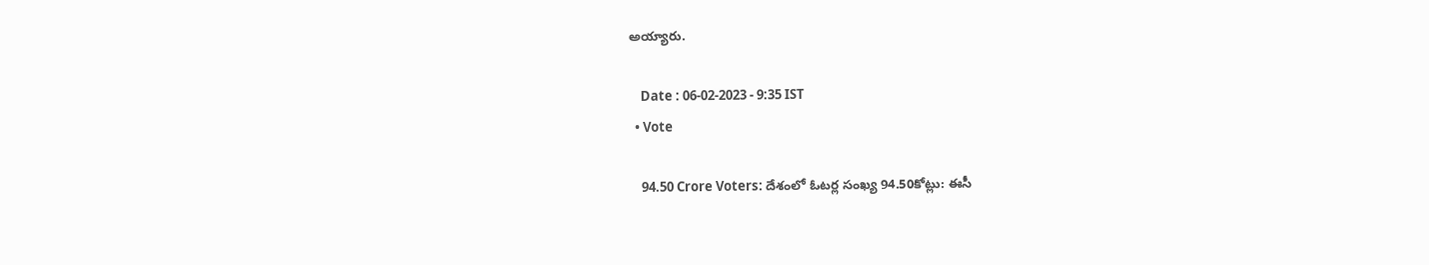అయ్యారు.

    Date : 06-02-2023 - 9:35 IST
  • Vote

    94.50 Crore Voters: దేశంలో ఓటర్ల సంఖ్య 94.50కోట్లు: ఈసీ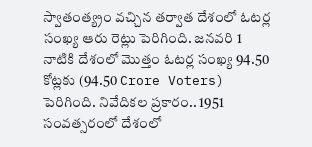స్వాతంత్య్రం వచ్చిన తర్వాత దేశంలో ఓటర్ల సంఖ్య ఆరు రెట్లు పెరిగింది. జనవరి 1 నాటికి దేశంలో మొత్తం ఓటర్ల సంఖ్య 94.50 కోట్లకు (94.50 Crore Voters) పెరిగింది. నివేదికల ప్రకారం.. 1951 సంవత్సరంలో దేశంలో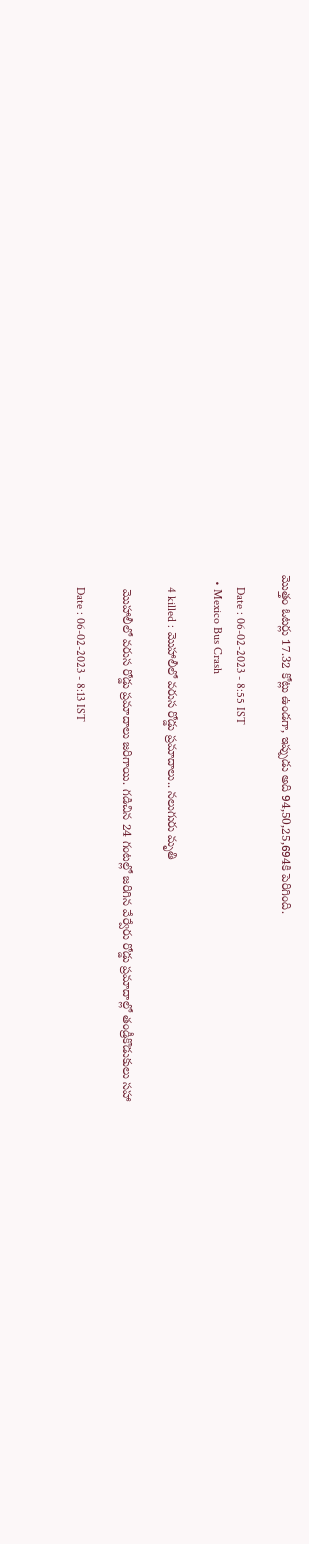మొత్తం ఓటర్లు 17.32 కోట్లు ఉండగా, ఇప్పుడు అది 94,50,25,694కి పెరిగింది.

    Date : 06-02-2023 - 8:55 IST
  • Mexico Bus Crash

    4 killed : మొహాలీలో వ‌రుస రోడ్డు ప్ర‌మాదాలు.. న‌లుగురు మృతి

    మొహాలీలో వ‌రుస రోడ్డు ప్ర‌మాదాలు జ‌రిగాయి. గడిచిన 24 గంటల్లో జరిగిన వేర్వేరు రోడ్డు ప్రమాదాల్లో తండ్రీకొడుకులు సహా

    Date : 06-02-2023 - 8:13 IST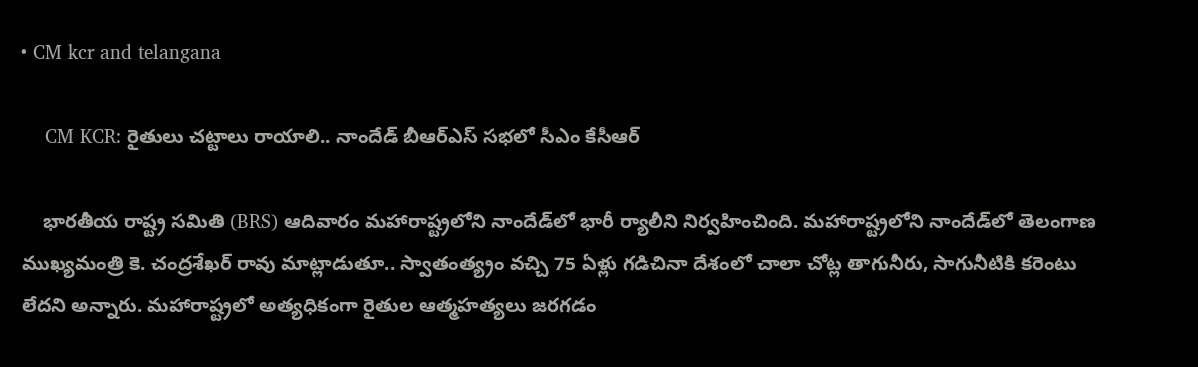• CM kcr and telangana

    CM KCR: రైతులు చ‌ట్టాలు రాయాలి.. నాందేడ్‌ బీఆర్ఎస్ స‌భ‌లో సీఎం కేసీఆర్

    భారతీయ రాష్ట్ర సమితి (BRS) ఆదివారం మహారాష్ట్రలోని నాందేడ్‌లో భారీ ర్యాలీని నిర్వహించింది. మహారాష్ట్రలోని నాందేడ్‌లో తెలంగాణ ముఖ్యమంత్రి కె. చంద్రశేఖర్ రావు మాట్లాడుతూ.. స్వాతంత్య్రం వచ్చి 75 ఏళ్లు గడిచినా దేశంలో చాలా చోట్ల తాగునీరు, సాగునీటికి కరెంటు లేదని అన్నారు. మహారాష్ట్రలో అత్యధికంగా రైతుల ఆత్మహత్యలు జరగడం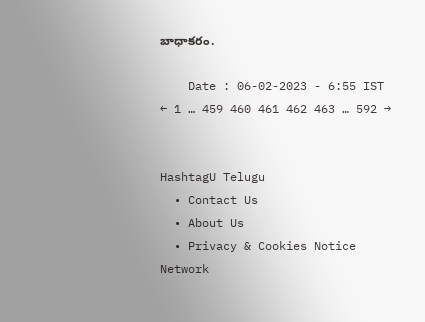బాధాకరం.

    Date : 06-02-2023 - 6:55 IST
← 1 … 459 460 461 462 463 … 592 →


HashtagU Telugu
  • Contact Us
  • About Us
  • Privacy & Cookies Notice
Network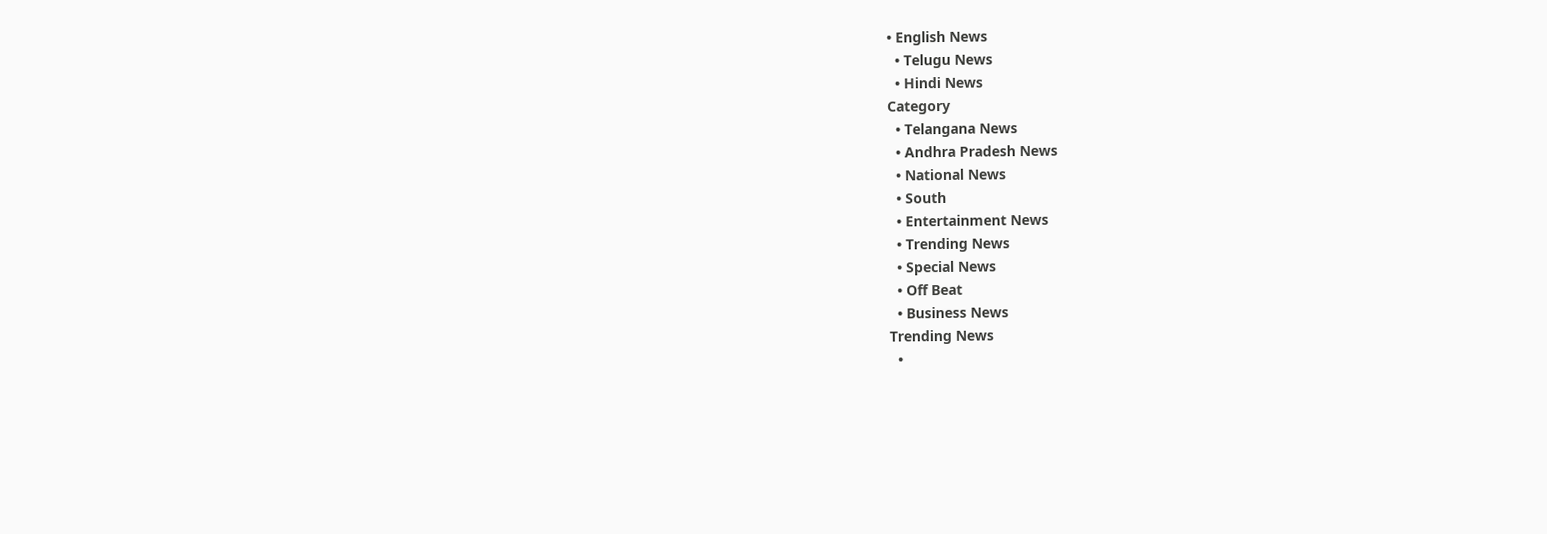• English News
  • Telugu News
  • Hindi News
Category
  • Telangana News
  • Andhra Pradesh News
  • National News
  • South
  • Entertainment News
  • Trending News
  • Special News
  • Off Beat
  • Business News
Trending News
  •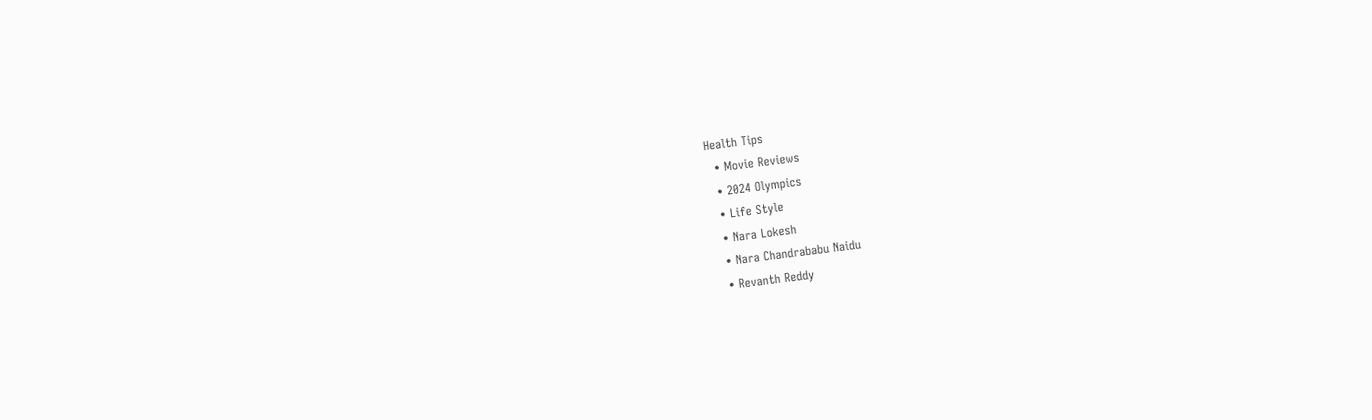Health Tips
  • Movie Reviews
  • 2024 Olympics
  • Life Style
  • Nara Lokesh
  • Nara Chandrababu Naidu
  • Revanth Reddy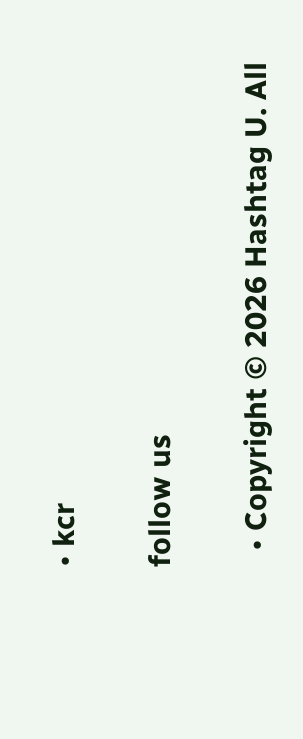• kcr

follow us

  • Copyright © 2026 Hashtag U. All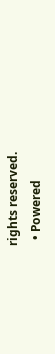rights reserved.
  • Powered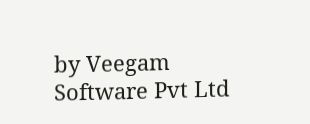by Veegam Software Pvt Ltd